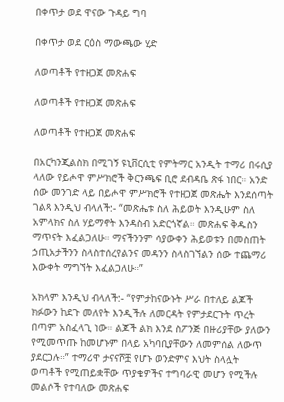በቀጥታ ወደ ዋናው ጉዳይ ግባ

በቀጥታ ወደ ርዕስ ማውጫው ሂድ

ለወጣቶች የተዘጋጀ መጽሐፍ

ለወጣቶች የተዘጋጀ መጽሐፍ

ለወጣቶች የተዘጋጀ መጽሐፍ

በአርካንጂልስክ በሚገኝ ዩኒቨርሲቲ የምትማር አንዲት ተማሪ በሩሲያ ላለው የይሖዋ ምሥክሮች ቅርንጫፍ ቢሮ ደብዳቤ ጽፋ ነበር። አንድ ሰው መንገድ ላይ በይሖዋ ምሥክሮች የተዘጋጀ መጽሔት እንደሰጣት ገልጻ እንዲህ ብላለች:- “መጽሔቱ ስለ ሕይወት እንዲሁም ስለ አምላክና ስለ ሃይማኖት እንዳስብ አድርጎኛል። መጽሐፍ ቅዱስን ማጥናት እፈልጋለሁ። ማናችንንም ሳያውቀን ሕይወቱን በመስጠት ኃጢአታችንን ስላስተሰረየልንና መዳንን ስላስገኘልን ሰው ተጨማሪ እውቀት ማግኘት እፈልጋለሁ።”

አክላም እንዲህ ብላለች:- “የምታከናውኑት ሥራ በተለይ ልጆች ክፉውን ከደጉ መለየት እንዲችሉ ለመርዳት የምታደርጉት ጥረት በጣም አስፈላጊ ነው። ልጆች ልክ እንደ ስፖንጅ በዙሪያቸው ያለውን የሚመጥጡ ከመሆኑም በላይ አካባቢያቸውን ለመምሰል ለውጥ ያደርጋሉ።” ተማሪዋ ታናናሾቿ የሆኑ ወንድምና እህት ስላሏት ወጣቶች የሚጠይቋቸው ጥያቄዎችና ተግባራዊ መሆን የሚችሉ መልሶች የተባለው መጽሐፍ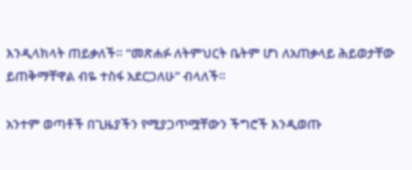እንዲላክላት ጠይቃለች። “መጽሐፉ ለትምህርት ቤትም ሆነ ለአጠቃላይ ሕይወታቸው ይጠቅማቸዋል ብዬ ተስፋ አደርጋለሁ” ብላለች።

አንተም ወጣቶች በጊዜያችን የሚያጋጥሟቸውን ችግሮች እንዲወጡ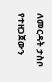ለመርዳት ታስቦ የተዘጋጀውን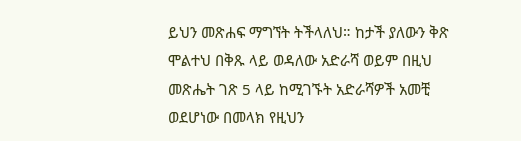ይህን መጽሐፍ ማግኘት ትችላለህ። ከታች ያለውን ቅጽ ሞልተህ በቅጹ ላይ ወዳለው አድራሻ ወይም በዚህ መጽሔት ገጽ 5 ላይ ከሚገኙት አድራሻዎች አመቺ ወደሆነው በመላክ የዚህን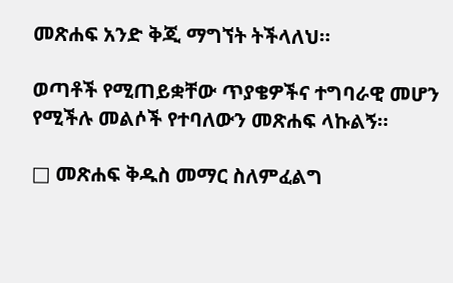መጽሐፍ አንድ ቅጂ ማግኘት ትችላለህ።

ወጣቶች የሚጠይቋቸው ጥያቄዎችና ተግባራዊ መሆን የሚችሉ መልሶች የተባለውን መጽሐፍ ላኩልኝ።

□ መጽሐፍ ቅዱስ መማር ስለምፈልግ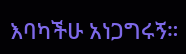እባካችሁ አነጋግሩኝ።